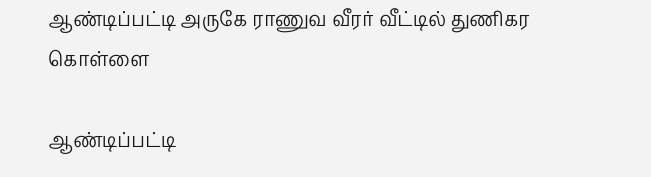ஆண்டிப்பட்டி அருகே ராணுவ வீரர் வீட்டில் துணிகர கொள்ளை

ஆண்டிப்பட்டி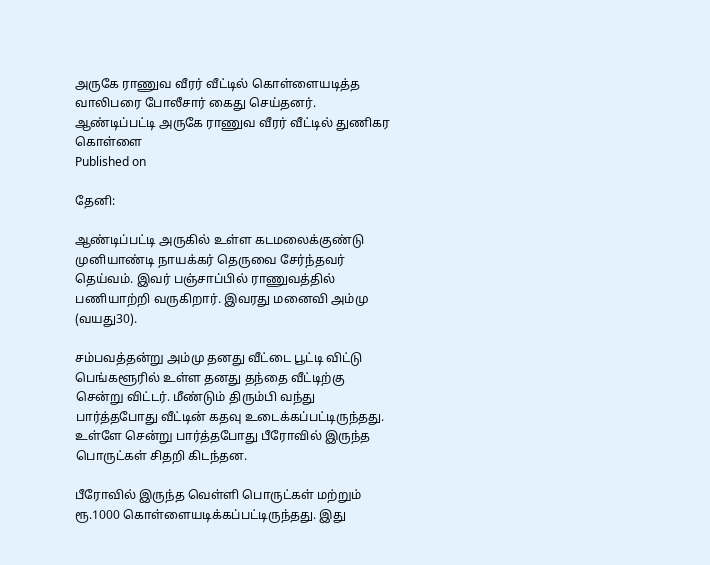அருகே ராணுவ வீரர் வீட்டில் கொள்ளையடித்த வாலிபரை போலீசார் கைது செய்தனர்.
ஆண்டிப்பட்டி அருகே ராணுவ வீரர் வீட்டில் துணிகர கொள்ளை
Published on

தேனி:

ஆண்டிப்பட்டி அருகில் உள்ள கடமலைக்குண்டு முனியாண்டி நாயக்கர் தெருவை சேர்ந்தவர் தெய்வம். இவர் பஞ்சாப்பில் ராணுவத்தில் பணியாற்றி வருகிறார். இவரது மனைவி அம்மு (வயது30).

சம்பவத்தன்று அம்மு தனது வீட்டை பூட்டி விட்டு பெங்களூரில் உள்ள தனது தந்தை வீட்டிற்கு சென்று விட்டர். மீண்டும் திரும்பி வந்து பார்த்தபோது வீட்டின் கதவு உடைக்கப்பட்டிருந்தது. உள்ளே சென்று பார்த்தபோது பீரோவில் இருந்த பொருட்கள் சிதறி கிடந்தன.

பீரோவில் இருந்த வெள்ளி பொருட்கள் மற்றும் ரூ.1000 கொள்ளையடிக்கப்பட்டிருந்தது. இது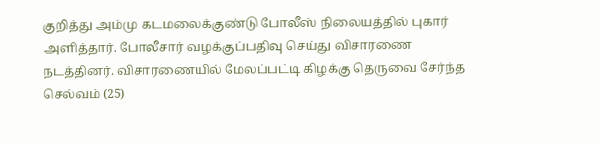குறித்து அம்மு கடமலைக்குண்டு போலீஸ் நிலையத்தில் புகார் அளித்தார். போலீசார் வழக்குப்பதிவு செய்து விசாரணை நடத்தினர். விசாரணையில் மேலப்பட்டி கிழக்கு தெருவை சேர்ந்த செல்வம் (25)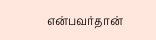என்பவர்தான்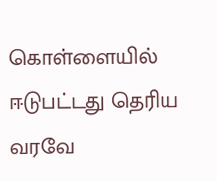கொள்ளையில் ஈடுபட்டது தெரிய வரவே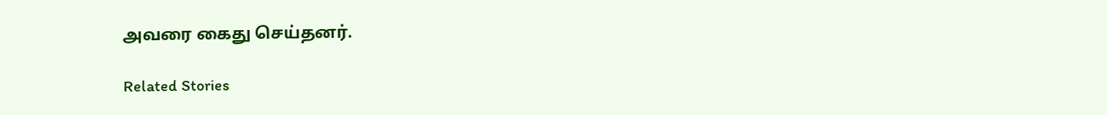அவரை கைது செய்தனர்.

Related Stories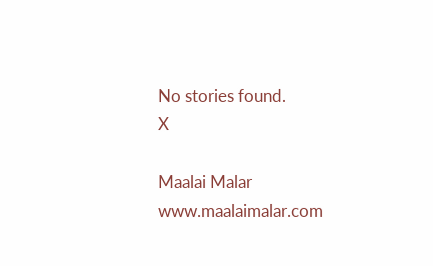No stories found.
X

Maalai Malar
www.maalaimalar.com